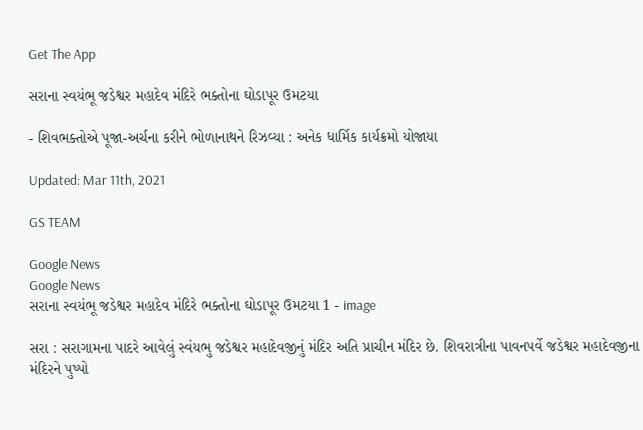Get The App

સરાના સ્વયંભૂ જડેશ્વર મહાદેવ મંદિરે ભક્તોના ઘોડાપૂર ઉમટયા

- શિવભક્તોએ પૂજા-અર્ચના કરીને ભોળાનાથને રિઝવ્યા : અનેક ધાર્મિક કાર્યક્રમો યોજાયા

Updated: Mar 11th, 2021

GS TEAM

Google News
Google News
સરાના સ્વયંભૂ જડેશ્વર મહાદેવ મંદિરે ભક્તોના ઘોડાપૂર ઉમટયા 1 - image

સરા : સરાગામના પાદરે આવેલું સ્વંયભુ જડેશ્વર મહાદેવજીનું મંદિર અતિ પ્રાચીન મંદિર છે. શિવરાત્રીના પાવનપર્વે જડેશ્વર મહાદેવજીના મંદિરને પુષ્પો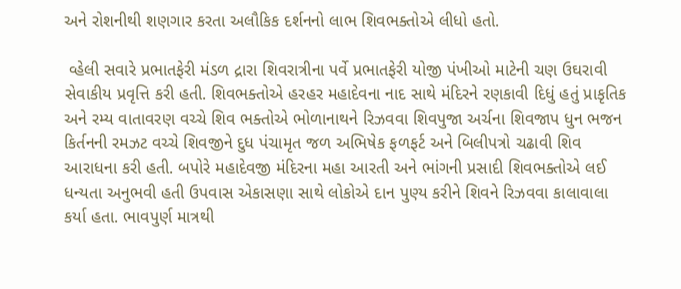અને રોશનીથી શણગાર કરતા અલૌકિક દર્શનનો લાભ શિવભક્તોએ લીધો હતો.

 વ્હેલી સવારે પ્રભાતફેરી મંડળ દ્રારા શિવરાત્રીના પર્વે પ્રભાતફેરી યોજી પંખીઓ માટેની ચણ ઉઘરાવી સેવાકીય પ્રવૃત્તિ કરી હતી. શિવભક્તોએ હરહર મહાદેવના નાદ સાથે મંદિરને રણકાવી દિધું હતું પ્રાકૃતિક અને રમ્ય વાતાવરણ વચ્ચે શિવ ભક્તોએ ભોળાનાથને રિઝવવા શિવપુજા અર્ચના શિવજાપ ધુન ભજન કિર્તનની રમઝટ વચ્ચે શિવજીને દુધ પંચામૃત જળ અભિષેક ફળફર્ટ અને બિલીપત્રો ચઢાવી શિવ આરાધના કરી હતી. બપોરે મહાદેવજી મંદિરના મહા આરતી અને ભાંગની પ્રસાદી શિવભક્તોએ લઈ ધન્યતા અનુભવી હતી ઉપવાસ એકાસણા સાથે લોકોએ દાન પુણ્ય કરીને શિવને રિઝવવા કાલાવાલા કર્યા હતા. ભાવપુર્ણ માત્રથી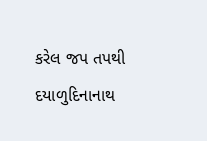કરેલ જપ તપથી દયાળુદિનાનાથ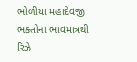ભોળીયા મહાદેવજી ભક્તોના ભાવમાત્રથી રિઝે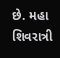છે. મહા શિવરાત્રી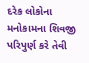દરેક લોકોના મનોકામના શિવજી પરિપુર્ણ કરે તેવી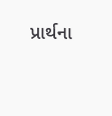પ્રાર્થના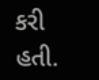કરી હતી.